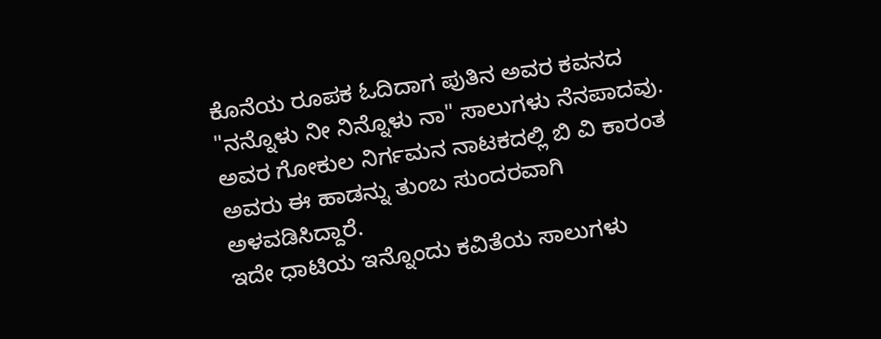ಕೊನೆಯ ರೂಪಕ ಓದಿದಾಗ ಪುತಿನ ಅವರ ಕವನದ "ನನ್ನೊಳು ನೀ ನಿನ್ನೊಳು ನಾ" ಸಾಲುಗಳು ನೆನಪಾದವು. ಅವರ ಗೋಕುಲ ನಿರ್ಗಮನ ನಾಟಕದಲ್ಲಿ ಬಿ ವಿ ಕಾರಂತ ಅವರು ಈ ಹಾಡನ್ನು ತುಂಬ ಸುಂದರವಾಗಿ ಅಳವಡಿಸಿದ್ದಾರೆ.
ಇದೇ ಧಾಟಿಯ ಇನ್ನೊಂದು ಕವಿತೆಯ ಸಾಲುಗಳು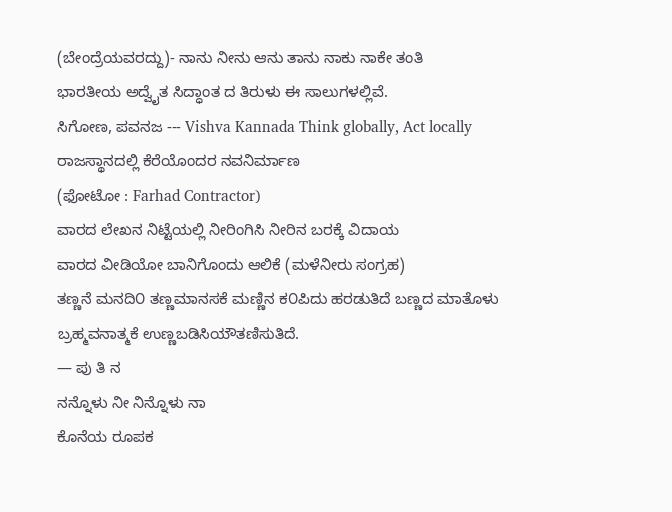(ಬೇಂದ್ರೆಯವರದ್ದು)- ನಾನು ನೀನು ಆನು ತಾನು ನಾಕು ನಾಕೇ ತಂತಿ
ಭಾರತೀಯ ಅದ್ವೈತ ಸಿದ್ಧಾಂತ ದ ತಿರುಳು ಈ ಸಾಲುಗಳಲ್ಲಿವೆ.
ಸಿಗೋಣ, ಪವನಜ --- Vishva Kannada Think globally, Act locally
ರಾಜಸ್ಥಾನದಲ್ಲಿ ಕೆರೆಯೊಂದರ ನವನಿರ್ಮಾಣ
(ಫೋಟೋ : Farhad Contractor)
ವಾರದ ಲೇಖನ ನಿಟ್ಟೆಯಲ್ಲಿ ನೀರಿಂಗಿಸಿ ನೀರಿನ ಬರಕ್ಕೆ ವಿದಾಯ
ವಾರದ ವೀಡಿಯೋ ಬಾನಿಗೊಂದು ಆಲಿಕೆ (ಮಳೆನೀರು ಸಂಗ್ರಹ)
ತಣ್ಣನೆ ಮನದಿ೦ ತಣ್ಣಮಾನಸಕೆ ಮಣ್ಣಿನ ಕ೦ಪಿದು ಹರಡುತಿದೆ ಬಣ್ಣದ ಮಾತೊಳು ಬ್ರಹ್ಮವನಾತ್ಮಕೆ ಉಣ್ಣಬಡಿಸಿಯೌತಣಿಸುತಿದೆ.
— ಪು ತಿ ನ
ನನ್ನೊಳು ನೀ ನಿನ್ನೊಳು ನಾ
ಕೊನೆಯ ರೂಪಕ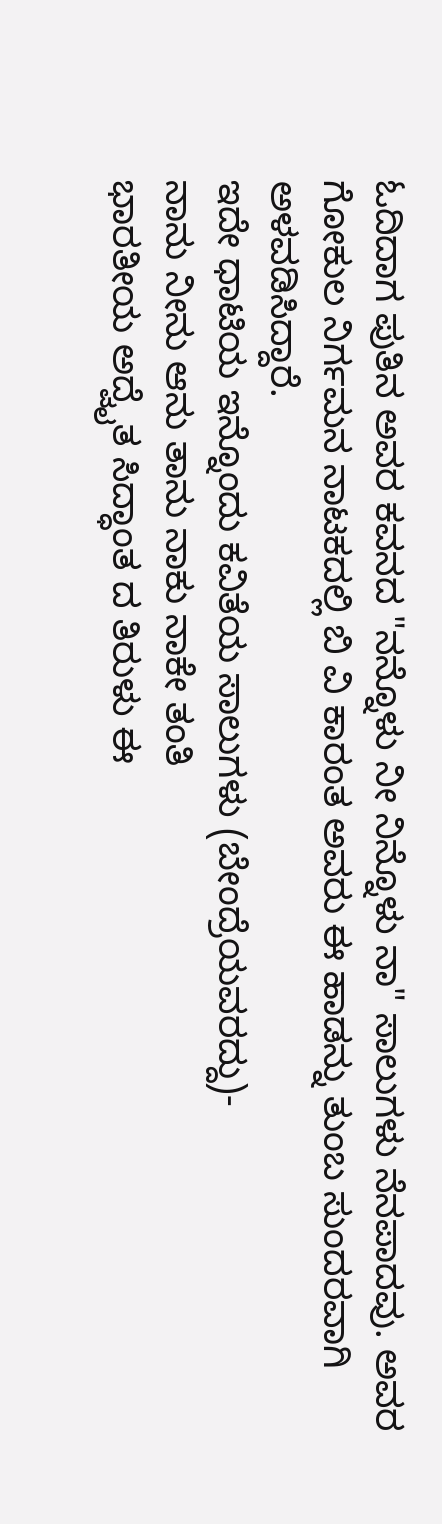ಓದಿದಾಗ ಪುತಿನ ಅವರ ಕವನದ "ನನ್ನೊಳು ನೀ ನಿನ್ನೊಳು ನಾ" ಸಾಲುಗಳು ನೆನಪಾದವು. ಅವರ ಗೋಕುಲ ನಿರ್ಗಮನ ನಾಟಕದಲ್ಲಿ ಬಿ ವಿ ಕಾರಂತ ಅವರು ಈ ಹಾಡನ್ನು ತುಂಬ ಸುಂದರವಾಗಿ ಅಳವಡಿಸಿದ್ದಾರೆ.
ಇದೇ ಧಾಟಿಯ ಇನ್ನೊಂದು ಕವಿತೆಯ ಸಾಲುಗಳು (ಬೇಂದ್ರೆಯವರದ್ದು)-
ನಾನು ನೀನು ಆನು ತಾನು ನಾಕು ನಾಕೇ ತಂತಿ
ಭಾರತೀಯ ಅದ್ವೈತ ಸಿದ್ಧಾಂತ ದ ತಿರುಳು ಈ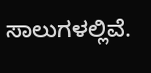ಸಾಲುಗಳಲ್ಲಿವೆ.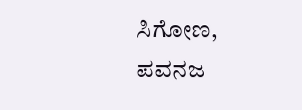ಸಿಗೋಣ,
ಪವನಜ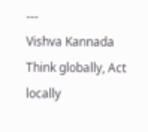---
Vishva Kannada
Think globally, Act locally